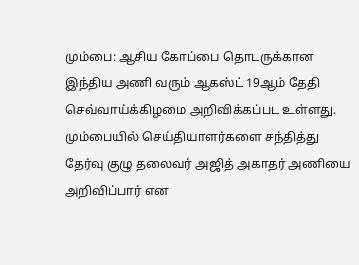மும்பை: ஆசிய கோப்பை தொடருக்கான இந்திய அணி வரும் ஆகஸ்ட் 19ஆம் தேதி செவ்வாய்க்கிழமை அறிவிக்கப்பட உள்ளது. மும்பையில் செய்தியாளர்களை சந்தித்து தேர்வு குழு தலைவர் அஜித் அகாதர் அணியை அறிவிப்பார் என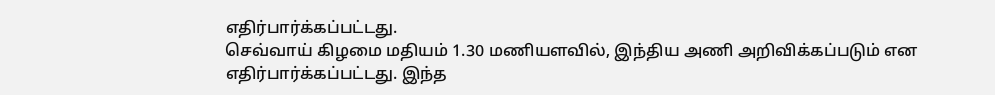எதிர்பார்க்கப்பட்டது.
செவ்வாய் கிழமை மதியம் 1.30 மணியளவில், இந்திய அணி அறிவிக்கப்படும் என எதிர்பார்க்கப்பட்டது. இந்த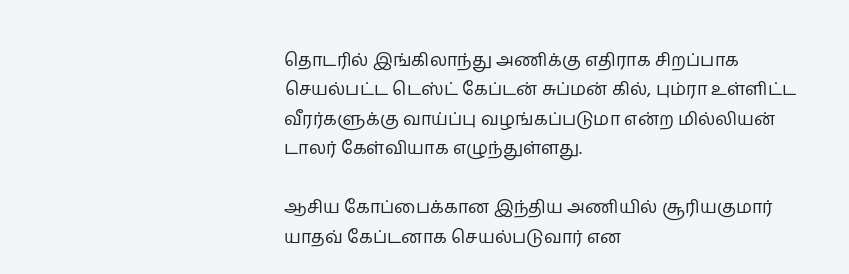தொடரில் இங்கிலாந்து அணிக்கு எதிராக சிறப்பாக செயல்பட்ட டெஸ்ட் கேப்டன் சுப்மன் கில், பும்ரா உள்ளிட்ட வீரர்களுக்கு வாய்ப்பு வழங்கப்படுமா என்ற மில்லியன் டாலர் கேள்வியாக எழுந்துள்ளது.

ஆசிய கோப்பைக்கான இந்திய அணியில் சூரியகுமார் யாதவ் கேப்டனாக செயல்படுவார் என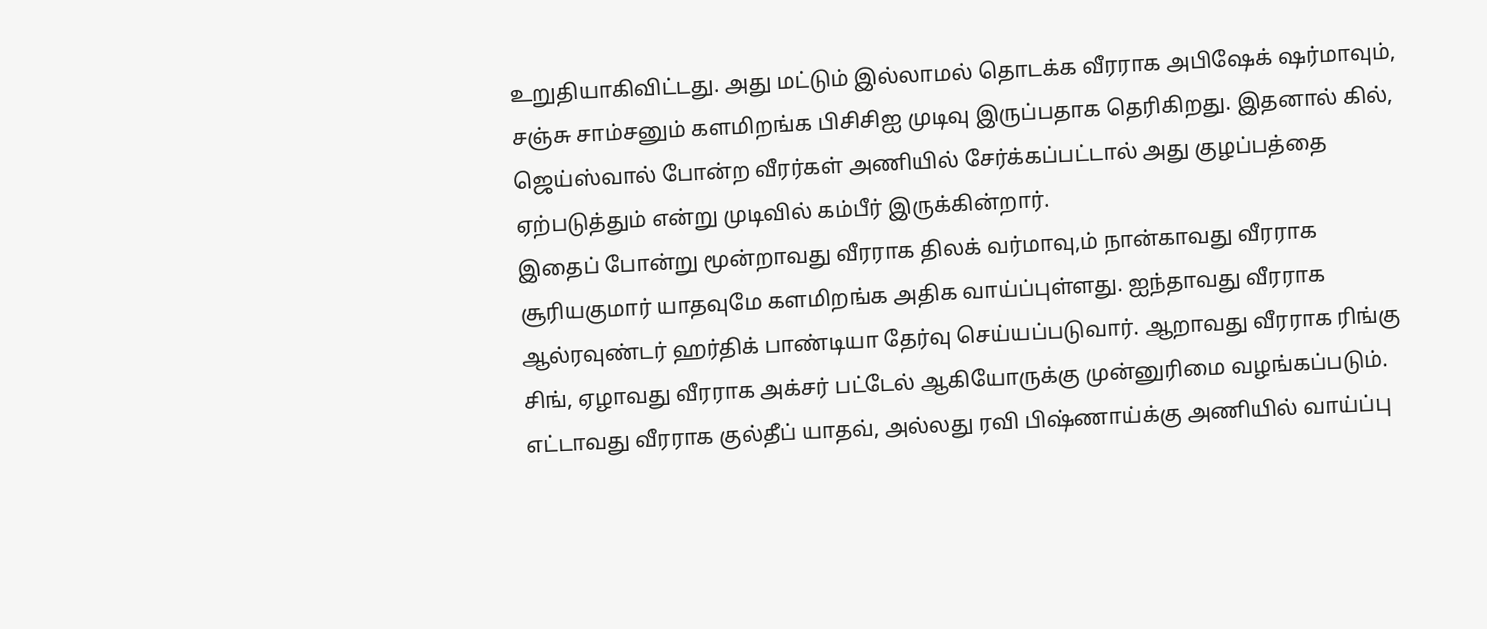உறுதியாகிவிட்டது. அது மட்டும் இல்லாமல் தொடக்க வீரராக அபிஷேக் ஷர்மாவும், சஞ்சு சாம்சனும் களமிறங்க பிசிசிஐ முடிவு இருப்பதாக தெரிகிறது. இதனால் கில், ஜெய்ஸ்வால் போன்ற வீரர்கள் அணியில் சேர்க்கப்பட்டால் அது குழப்பத்தை ஏற்படுத்தும் என்று முடிவில் கம்பீர் இருக்கின்றார்.
இதைப் போன்று மூன்றாவது வீரராக திலக் வர்மாவு,ம் நான்காவது வீரராக சூரியகுமார் யாதவுமே களமிறங்க அதிக வாய்ப்புள்ளது. ஐந்தாவது வீரராக ஆல்ரவுண்டர் ஹர்திக் பாண்டியா தேர்வு செய்யப்படுவார். ஆறாவது வீரராக ரிங்கு சிங், ஏழாவது வீரராக அக்சர் பட்டேல் ஆகியோருக்கு முன்னுரிமை வழங்கப்படும்.
எட்டாவது வீரராக குல்தீப் யாதவ், அல்லது ரவி பிஷ்ணாய்க்கு அணியில் வாய்ப்பு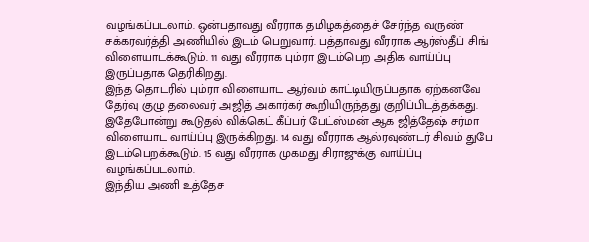வழங்கப்படலாம். ஒன்பதாவது வீரராக தமிழகத்தைச் சேர்ந்த வருண் சக்கரவர்த்தி அணியில் இடம் பெறுவார். பத்தாவது வீரராக ஆர்ஸ்தீப் சிங் விளையாடக்கூடும். 11 வது வீரராக பும்ரா இடம்பெற அதிக வாய்ப்பு இருப்பதாக தெரிகிறது.
இந்த தொடரில் பும்ரா விளையாட ஆர்வம் காட்டியிருப்பதாக ஏற்கனவே தேர்வு குழு தலைவர் அஜித் அகார்கர் கூறியிருந்தது குறிப்பிடத்தக்கது. இதேபோன்று கூடுதல் விக்கெட் கீப்பர் பேட்ஸ்மன் ஆக ஜித்தேஷ் சர்மா விளையாட வாய்ப்பு இருக்கிறது. 14 வது வீரராக ஆல்ரவுண்டர் சிவம் துபே இடம்பெறக்கூடும். 15 வது வீரராக முகமது சிராஜுக்கு வாய்ப்பு வழங்கப்படலாம்.
இந்திய அணி உத்தேச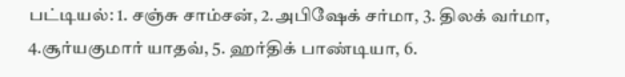பட்டியல்: 1. சஞ்சு சாம்சன், 2.அபிஷேக் சர்மா, 3. திலக் வர்மா, 4.சூர்யகுமார் யாதவ், 5. ஹர்திக் பாண்டியா, 6.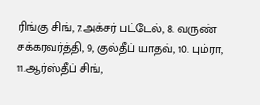ரிங்கு சிங், 7.அக்சர் பட்டேல், 8. வருண் சக்கரவர்த்தி, 9, குல்தீப் யாதவ், 10. பும்ரா, 11.ஆர்ஸ்தீப் சிங்,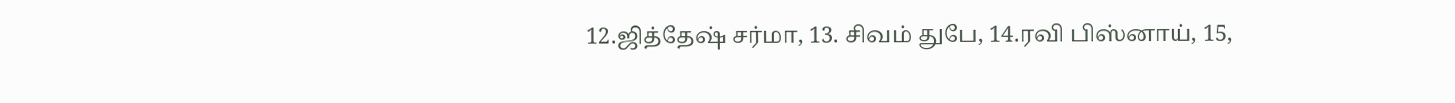12.ஜித்தேஷ் சர்மா, 13. சிவம் துபே, 14.ரவி பிஸ்னாய், 15,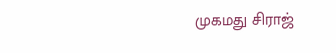முகமது சிராஜ்